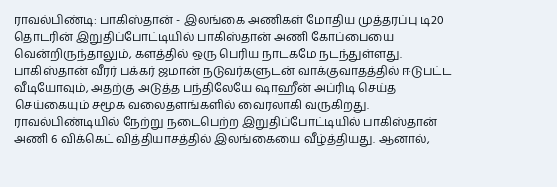ராவல்பிண்டி: பாகிஸ்தான் - இலங்கை அணிகள் மோதிய முத்தரப்பு டி20 தொடரின் இறுதிப்போட்டியில் பாகிஸ்தான் அணி கோப்பையை வென்றிருந்தாலும், களத்தில் ஒரு பெரிய நாடகமே நடந்துள்ளது. பாகிஸ்தான் வீரர் பக்கர் ஜமான் நடுவர்களுடன் வாக்குவாதத்தில் ஈடுபட்ட வீடியோவும், அதற்கு அடுத்த பந்திலேயே ஷாஹீன் அப்ரிடி செய்த செய்கையும் சமூக வலைதளங்களில் வைரலாகி வருகிறது.
ராவல்பிண்டியில் நேற்று நடைபெற்ற இறுதிப்போட்டியில் பாகிஸ்தான் அணி 6 விக்கெட் வித்தியாசத்தில் இலங்கையை வீழ்த்தியது. ஆனால்,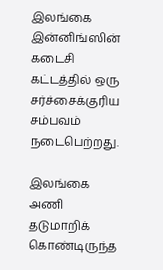இலங்கை இன்னிங்ஸின் கடைசி கட்டத்தில் ஒரு சர்ச்சைக்குரிய சம்பவம் நடைபெற்றது.

இலங்கை அணி தடுமாறிக் கொண்டிருந்த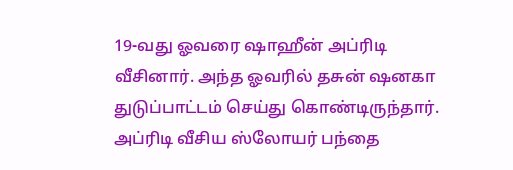19-வது ஓவரை ஷாஹீன் அப்ரிடி வீசினார். அந்த ஓவரில் தசுன் ஷனகா துடுப்பாட்டம் செய்து கொண்டிருந்தார். அப்ரிடி வீசிய ஸ்லோயர் பந்தை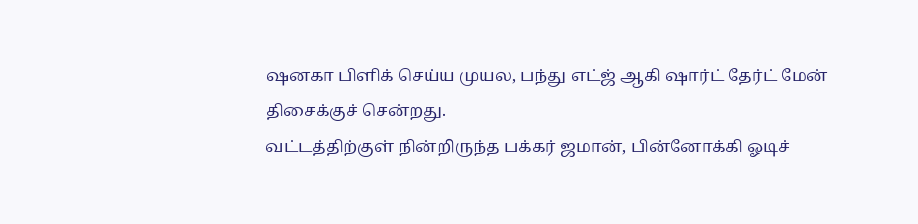ஷனகா பிளிக் செய்ய முயல, பந்து எட்ஜ் ஆகி ஷார்ட் தேர்ட் மேன் திசைக்குச் சென்றது.
வட்டத்திற்குள் நின்றிருந்த பக்கர் ஜமான், பின்னோக்கி ஓடிச்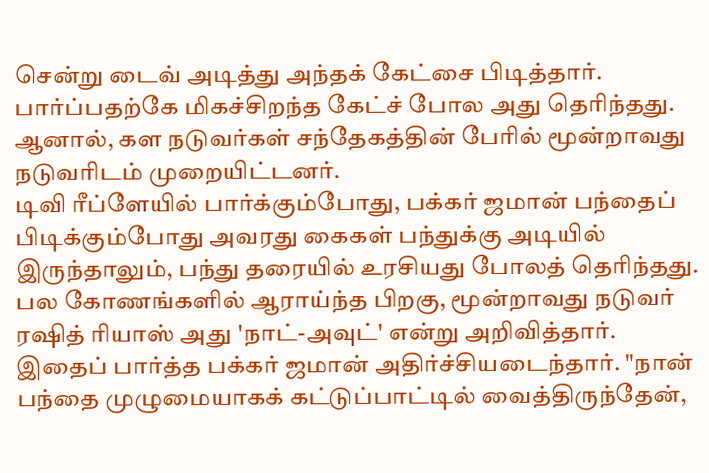சென்று டைவ் அடித்து அந்தக் கேட்சை பிடித்தார். பார்ப்பதற்கே மிகச்சிறந்த கேட்ச் போல அது தெரிந்தது. ஆனால், கள நடுவர்கள் சந்தேகத்தின் பேரில் மூன்றாவது நடுவரிடம் முறையிட்டனர்.
டிவி ரீப்ளேயில் பார்க்கும்போது, பக்கர் ஜமான் பந்தைப் பிடிக்கும்போது அவரது கைகள் பந்துக்கு அடியில் இருந்தாலும், பந்து தரையில் உரசியது போலத் தெரிந்தது. பல கோணங்களில் ஆராய்ந்த பிறகு, மூன்றாவது நடுவர் ரஷித் ரியாஸ் அது 'நாட்-அவுட்' என்று அறிவித்தார்.
இதைப் பார்த்த பக்கர் ஜமான் அதிர்ச்சியடைந்தார். "நான் பந்தை முழுமையாகக் கட்டுப்பாட்டில் வைத்திருந்தேன்,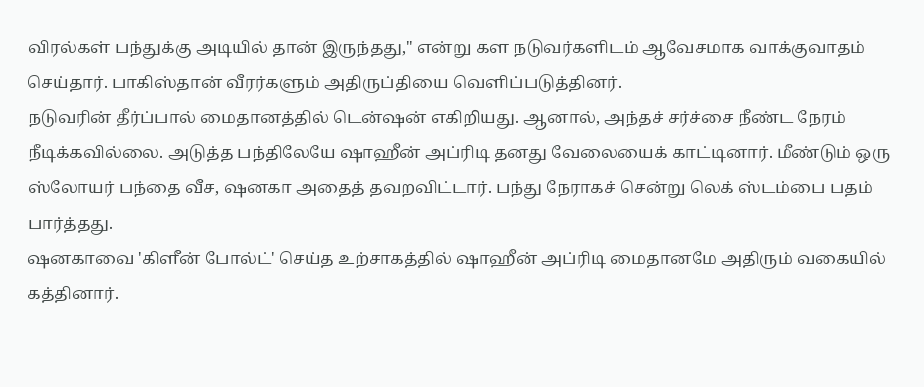விரல்கள் பந்துக்கு அடியில் தான் இருந்தது," என்று கள நடுவர்களிடம் ஆவேசமாக வாக்குவாதம் செய்தார். பாகிஸ்தான் வீரர்களும் அதிருப்தியை வெளிப்படுத்தினர்.
நடுவரின் தீர்ப்பால் மைதானத்தில் டென்ஷன் எகிறியது. ஆனால், அந்தச் சர்ச்சை நீண்ட நேரம் நீடிக்கவில்லை. அடுத்த பந்திலேயே ஷாஹீன் அப்ரிடி தனது வேலையைக் காட்டினார். மீண்டும் ஒரு ஸ்லோயர் பந்தை வீச, ஷனகா அதைத் தவறவிட்டார். பந்து நேராகச் சென்று லெக் ஸ்டம்பை பதம் பார்த்தது.
ஷனகாவை 'கிளீன் போல்ட்' செய்த உற்சாகத்தில் ஷாஹீன் அப்ரிடி மைதானமே அதிரும் வகையில் கத்தினார்.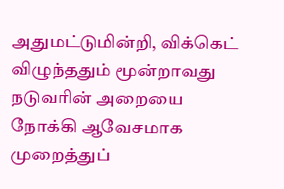அதுமட்டுமின்றி, விக்கெட் விழுந்ததும் மூன்றாவது நடுவரின் அறையை நோக்கி ஆவேசமாக முறைத்துப்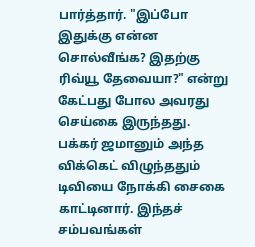பார்த்தார். "இப்போ இதுக்கு என்ன சொல்வீங்க? இதற்கு ரிவ்யூ தேவையா?" என்று கேட்பது போல அவரது செய்கை இருந்தது.
பக்கர் ஜமானும் அந்த விக்கெட் விழுந்ததும் டிவியை நோக்கி சைகை காட்டினார். இந்தச் சம்பவங்கள்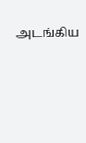அடங்கிய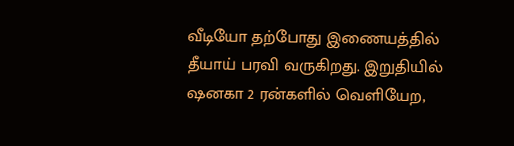வீடியோ தற்போது இணையத்தில் தீயாய் பரவி வருகிறது. இறுதியில் ஷனகா 2 ரன்களில் வெளியேற,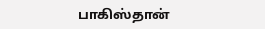பாகிஸ்தான்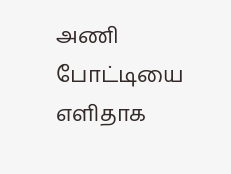அணி போட்டியை எளிதாக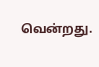வென்றது.